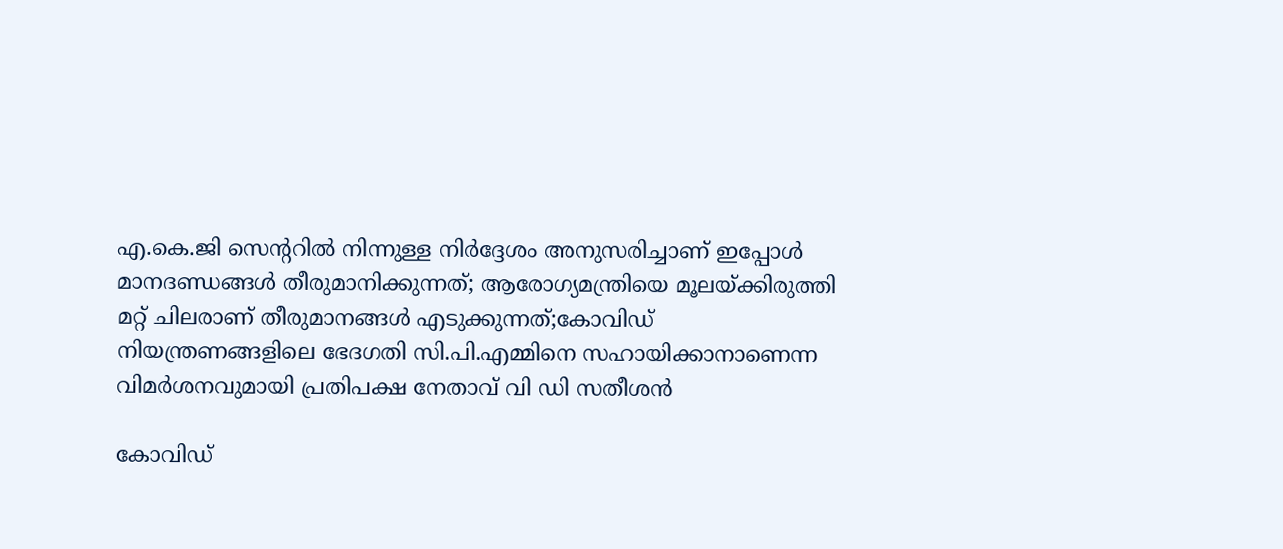എ.കെ.ജി സെന്ററിൽ നിന്നുള്ള നിർദ്ദേശം അനുസരിച്ചാണ് ഇപ്പോൾ മാനദണ്ഡങ്ങൾ തീരുമാനിക്കുന്നത്; ആരോഗ്യമന്ത്രിയെ മൂലയ്ക്കിരുത്തി മറ്റ് ചിലരാണ് തീരുമാനങ്ങൾ എടുക്കുന്നത്;കോവിഡ് നിയന്ത്രണങ്ങളിലെ ഭേദഗതി സി.പി.എമ്മിനെ സഹായിക്കാനാണെന്ന വിമർശനവുമായി പ്രതിപക്ഷ നേതാവ് വി ഡി സതീശൻ

കോവിഡ്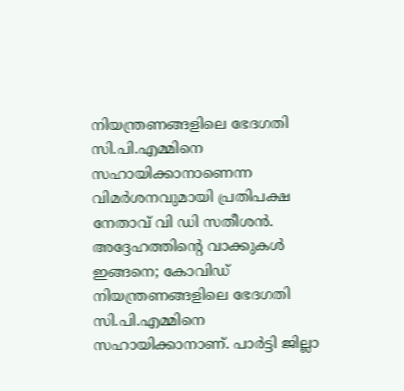നിയന്ത്രണങ്ങളിലെ ഭേദഗതി സി.പി.എമ്മിനെ സഹായിക്കാനാണെന്ന വിമർശനവുമായി പ്രതിപക്ഷ നേതാവ് വി ഡി സതീശൻ. അദ്ദേഹത്തിന്റെ വാക്കുകൾ ഇങ്ങനെ; കോവിഡ് നിയന്ത്രണങ്ങളിലെ ഭേദഗതി സി.പി.എമ്മിനെ സഹായിക്കാനാണ്. പാർട്ടി ജില്ലാ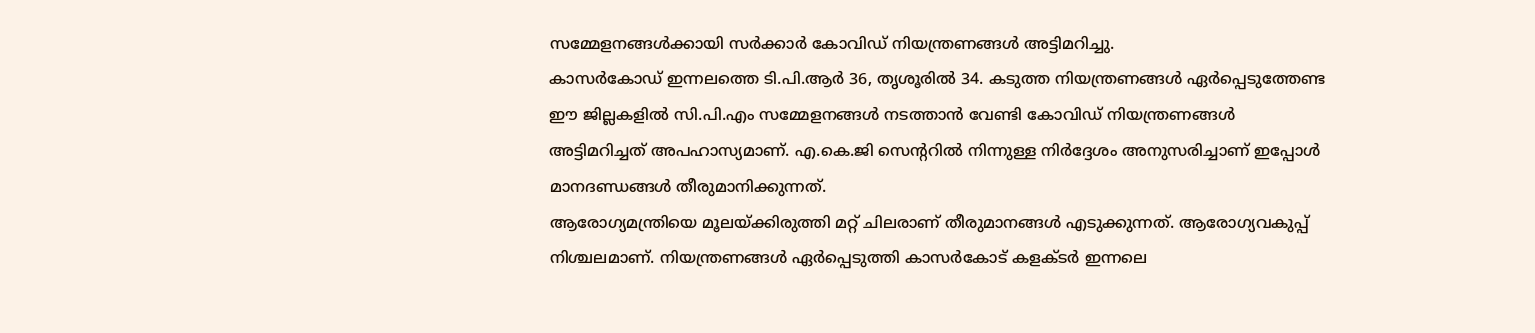സമ്മേളനങ്ങൾക്കായി സർക്കാർ കോവിഡ് നിയന്ത്രണങ്ങൾ അട്ടിമറിച്ചു.
കാസർകോഡ് ഇന്നലത്തെ ടി.പി.ആർ 36, തൃശൂരിൽ 34. കടുത്ത നിയന്ത്രണങ്ങൾ ഏർപ്പെടുത്തേണ്ട ഈ ജില്ലകളിൽ സി.പി.എം സമ്മേളനങ്ങൾ നടത്താൻ വേണ്ടി കോവിഡ് നിയന്ത്രണങ്ങൾ അട്ടിമറിച്ചത് അപഹാസ്യമാണ്. എ.കെ.ജി സെന്ററിൽ നിന്നുള്ള നിർദ്ദേശം അനുസരിച്ചാണ് ഇപ്പോൾ മാനദണ്ഡങ്ങൾ തീരുമാനിക്കുന്നത്.
ആരോഗ്യമന്ത്രിയെ മൂലയ്ക്കിരുത്തി മറ്റ് ചിലരാണ് തീരുമാനങ്ങൾ എടുക്കുന്നത്. ആരോഗ്യവകുപ്പ് നിശ്ചലമാണ്. നിയന്ത്രണങ്ങൾ ഏർപ്പെടുത്തി കാസർകോട് കളക്ടർ ഇന്നലെ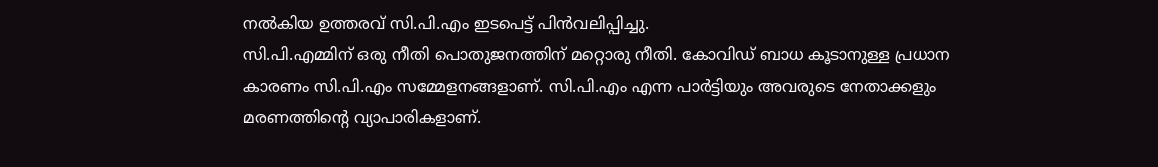നൽകിയ ഉത്തരവ് സി.പി.എം ഇടപെട്ട് പിൻവലിപ്പിച്ചു.
സി.പി.എമ്മിന് ഒരു നീതി പൊതുജനത്തിന് മറ്റൊരു നീതി. കോവിഡ് ബാധ കൂടാനുള്ള പ്രധാന കാരണം സി.പി.എം സമ്മേളനങ്ങളാണ്. സി.പി.എം എന്ന പാർട്ടിയും അവരുടെ നേതാക്കളും മരണത്തിന്റെ വ്യാപാരികളാണ്.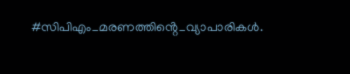#സിപിഎം_മരണത്തിൻ്റെ_വ്യാപാരികൾ.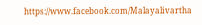https://www.facebook.com/Malayalivartha